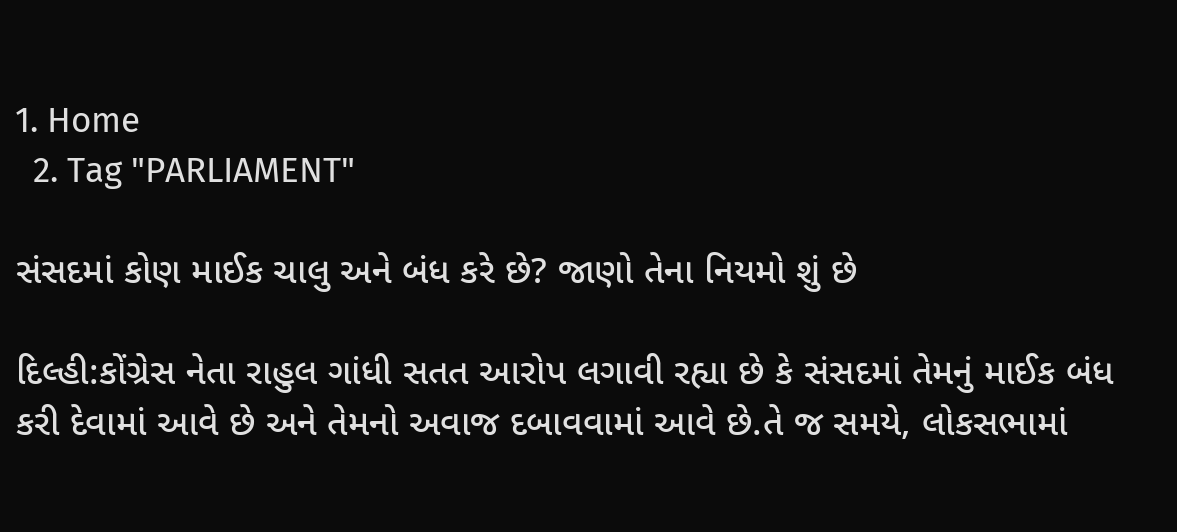1. Home
  2. Tag "PARLIAMENT"

સંસદમાં કોણ માઈક ચાલુ અને બંધ કરે છે? જાણો તેના નિયમો શું છે

દિલ્હી:કોંગ્રેસ નેતા રાહુલ ગાંધી સતત આરોપ લગાવી રહ્યા છે કે સંસદમાં તેમનું માઈક બંધ કરી દેવામાં આવે છે અને તેમનો અવાજ દબાવવામાં આવે છે.તે જ સમયે, લોકસભામાં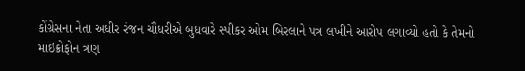કોંગ્રેસના નેતા અધીર રંજન ચૌધરીએ બુધવારે સ્પીકર ઓમ બિરલાને પત્ર લખીને આરોપ લગાવ્યો હતો કે તેમનો માઇક્રોફોન ત્રણ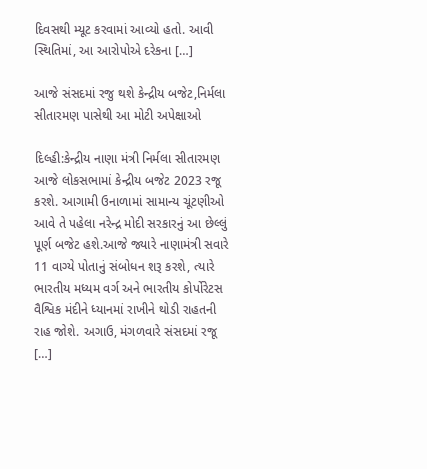દિવસથી મ્યૂટ કરવામાં આવ્યો હતો. આવી સ્થિતિમાં, આ આરોપોએ દરેકના […]

આજે સંસદમાં રજુ થશે કેન્દ્રીય બજેટ,નિર્મલા સીતારમણ પાસેથી આ મોટી અપેક્ષાઓ

દિલ્હી:કેન્દ્રીય નાણા મંત્રી નિર્મલા સીતારમણ આજે લોકસભામાં કેન્દ્રીય બજેટ 2023 રજૂ કરશે. આગામી ઉનાળામાં સામાન્ય ચૂંટણીઓ આવે તે પહેલા નરેન્દ્ર મોદી સરકારનું આ છેલ્લું પૂર્ણ બજેટ હશે.આજે જ્યારે નાણામંત્રી સવારે 11 વાગ્યે પોતાનું સંબોધન શરૂ કરશે, ત્યારે ભારતીય મધ્યમ વર્ગ અને ભારતીય કોર્પોરેટસ વૈશ્વિક મંદીને ધ્યાનમાં રાખીને થોડી રાહતની રાહ જોશે. અગાઉ, મંગળવારે સંસદમાં રજૂ […]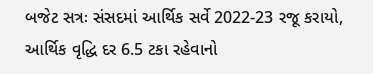બજેટ સત્રઃ સંસદમાં આર્થિક સર્વે 2022-23 રજૂ કરાયો, આર્થિક વૃદ્ધિ દર 6.5 ટકા રહેવાનો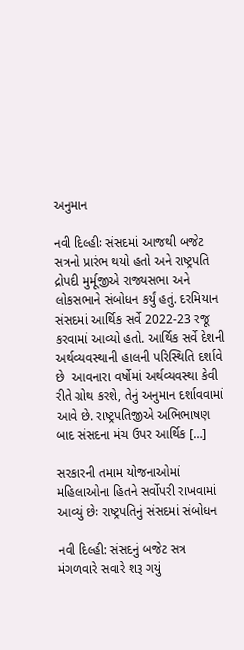અનુમાન

નવી દિલ્હીઃ સંસદમાં આજથી બજેટ સત્રનો પ્રારંભ થયો હતો અને રાષ્ટ્રપતિ દ્રોપદી મુર્મૂજીએ રાજ્યસભા અને લોકસભાને સંબોધન કર્યું હતું. દરમિયાન સંસદમાં આર્થિક સર્વે 2022-23 રજૂ કરવામાં આવ્યો હતો. આર્થિક સર્વે દેશની અર્થવ્યવસ્થાની હાલની પરિસ્થિતિ દર્શાવે છે  આવનારા વર્ષોમાં અર્થવ્યવસ્થા કેવી રીતે ગ્રોથ કરશે, તેનું અનુમાન દર્શાવવામાં આવે છે. રાષ્ટ્રપતિજીએ અભિભાષણ બાદ સંસદના મંચ ઉપર આર્થિક […]

સરકારની તમામ યોજનાઓમાં મહિલાઓના હિતને સર્વોપરી રાખવામાં આવ્યું છેઃ રાષ્ટ્રપતિનું સંસદમાં સંબોધન

નવી દિલ્હી: સંસદનું બજેટ સત્ર મંગળવારે સવારે શરૂ ગયું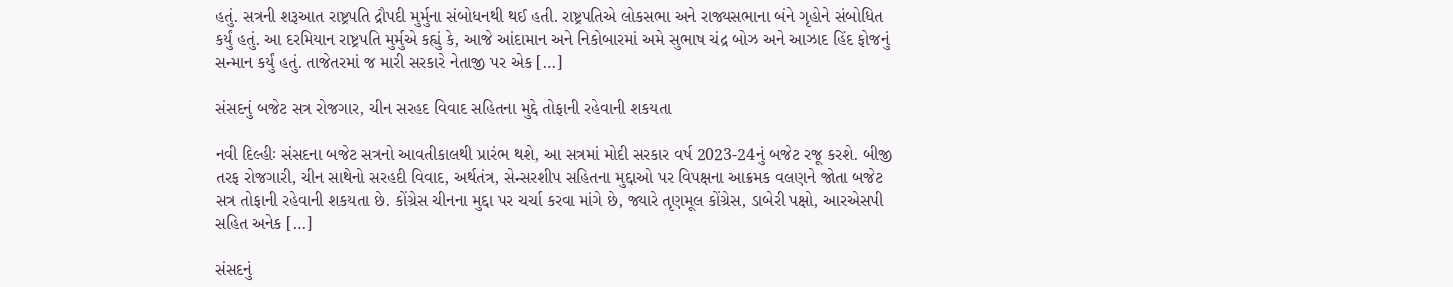હતું. સત્રની શરૂઆત રાષ્ટ્રપતિ દ્રૌપદી મુર્મુના સંબોધનથી થઈ હતી. રાષ્ટ્રપતિએ લોકસભા અને રાજ્યસભાના બંને ગૃહોને સંબોધિત કર્યું હતું. આ દરમિયાન રાષ્ટ્રપતિ મુર્મુએ કહ્યું કે, આજે આંદામાન અને નિકોબારમાં અમે સુભાષ ચંદ્ર બોઝ અને આઝાદ હિંદ ફોજનું સન્માન કર્યું હતું. તાજેતરમાં જ મારી સરકારે નેતાજી પર એક […]

સંસદનું બજેટ સત્ર રોજગાર, ચીન સરહદ વિવાદ સહિતના મુદ્દે તોફાની રહેવાની શકયતા

નવી દિલ્હીઃ સંસદના બજેટ સત્રનો આવતીકાલથી પ્રારંભ થશે, આ સત્રમાં મોદી સરકાર વર્ષ 2023-24નું બજેટ રજૂ કરશે. બીજી તરફ રોજગારી, ચીન સાથેનો સરહદી વિવાદ, અર્થતંત્ર, સેન્સરશીપ સહિતના મુદ્દાઓ પર વિપક્ષના આક્રમક વલણને જોતા બજેટ સત્ર તોફાની રહેવાની શકયતા છે. કોંગ્રેસ ચીનના મુદ્દા પર ચર્ચા કરવા માંગે છે, જ્યારે તૃણમૂલ કોંગ્રેસ, ડાબેરી પક્ષો, આરએસપી સહિત અનેક […]

સંસદનું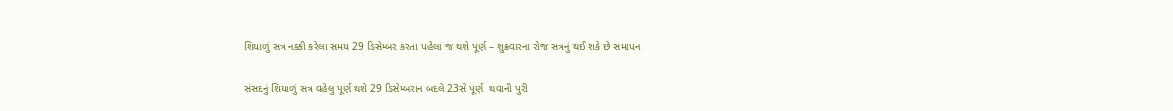શિયાળું સત્ર નક્કી કરેલા સમય 29 ડિસેમ્બર કરતા પહેલા જ થશે પૂર્ણ – શુક્રવારના રોજ સત્રનું થઈ શકે છે સમાપન

સંસદનું શિયાળું સત્ર વહેલુ પૂર્ણ થશે 29 ડિસેમ્બરાન બદલે 23સે પૂર્ણ  થવાની પુરી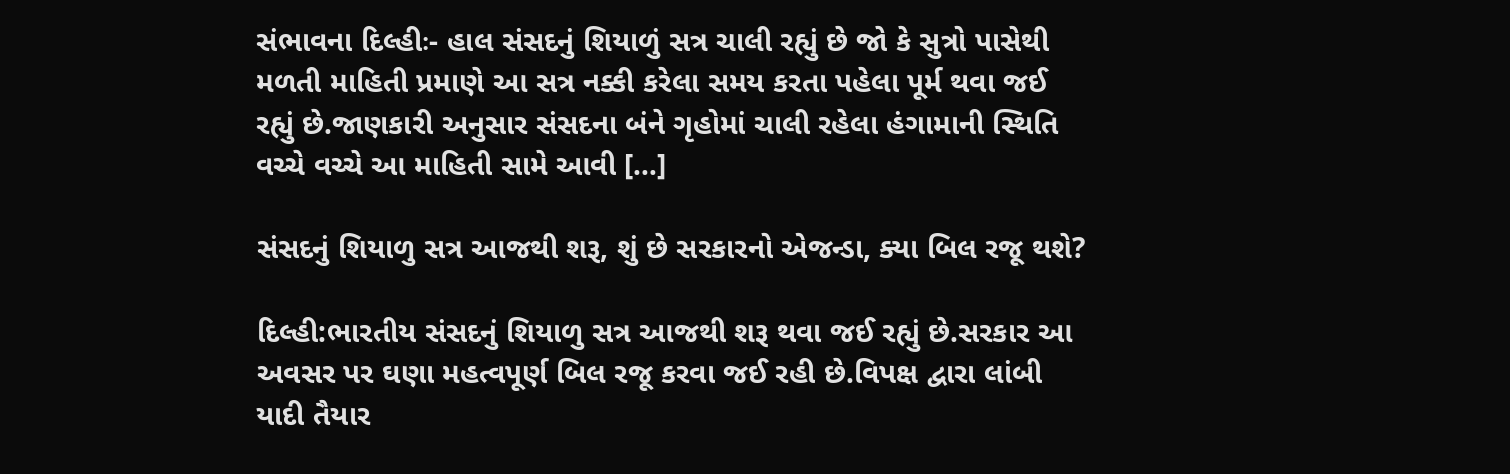સંભાવના દિલ્હીઃ- હાલ સંસદનું શિયાળું સત્ર ચાલી રહ્યું છે જો કે સુત્રો પાસેથી મળતી માહિતી પ્રમાણે આ સત્ર નક્કી કરેલા સમય કરતા પહેલા પૂર્મ થવા જઈ રહ્યું છે.જાણકારી અનુસાર સંસદના બંને ગૃહોમાં ચાલી રહેલા હંગામાની સ્થિતિ વચ્ચે વચ્ચે આ માહિતી સામે આવી […]

સંસદનું શિયાળુ સત્ર આજથી શરૂ, શું છે સરકારનો એજન્ડા, ક્યા બિલ રજૂ થશે?

દિલ્હી:ભારતીય સંસદનું શિયાળુ સત્ર આજથી શરૂ થવા જઈ રહ્યું છે.સરકાર આ અવસર પર ઘણા મહત્વપૂર્ણ બિલ રજૂ કરવા જઈ રહી છે.વિપક્ષ દ્વારા લાંબી યાદી તૈયાર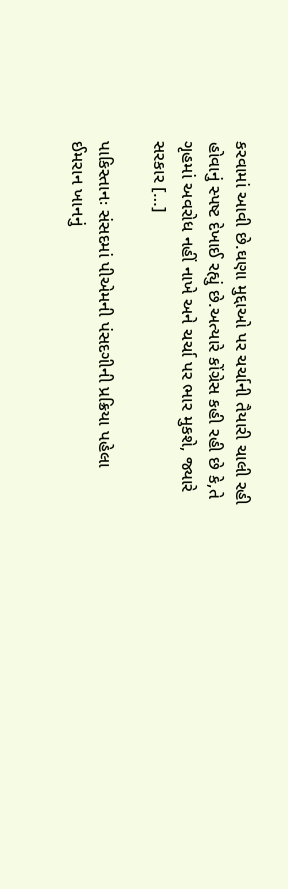કરવામાં આવી છે.ઘણા મુદ્દાઓ પર ચર્ચાની તૈયારી ચાલી રહી હોવાનું સ્પષ્ટ દેખાઈ રહ્યું છે.અત્યારે કોંગ્રેસ કહી રહી છે કે,તે ગૃહમાં અવરોધ નહીં નાખે અને ચર્ચા પર ભાર મુકશે, જ્યારે સરકાર […]

પાકિસ્તાનઃ સંસદમાં પીએમની પંસદગીની પ્રક્રિયા પહેલા ઈમરાન ખાનનું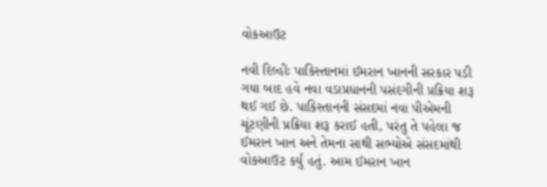વોકઆઉટ

નવી દિલ્હીઃ પાકિસ્તાનમાં ઈમરાન ખાનની સરકાર પડી ગયા બાદ હવે નવા વડાપ્રધાનની પસંદગીની પ્રક્રિયા શરૂ થઈ ગઈ છે. પાકિસ્તાનની સંસદમાં નવા પીએમની ચૂંટણીની પ્રક્રિયા શરૂ કરાઈ હતી, પરંતુ તે પહેલા જ ઈમરાન ખાન અને તેમના સાથી સભ્યોએ સંસદમાંથી વોકઆઉટ કર્યું હતું. આમ ઈમરાન ખાન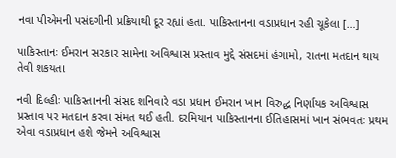નવા પીએમની પસંદગીની પ્રક્રિયાથી દૂર રહ્યાં હતા. પાકિસ્તાનના વડાપ્રધાન રહી ચૂકેલા […]

પાકિસ્તાનઃ ઈમરાન સરકાર સામેના અવિશ્વાસ પ્રસ્તાવ મુદ્દે સંસદમાં હંગામો, રાતના મતદાન થાય તેવી શકયતા

નવી દિલ્હીઃ પાકિસ્તાનની સંસદ શનિવારે વડા પ્રધાન ઈમરાન ખાન વિરુદ્ધ નિર્ણાયક અવિશ્વાસ પ્રસ્તાવ પર મતદાન કરવા સંમત થઈ હતી. દરમિયાન પાકિસ્તાનના ઈતિહાસમાં ખાન સંભવતઃ પ્રથમ એવા વડાપ્રધાન હશે જેમને અવિશ્વાસ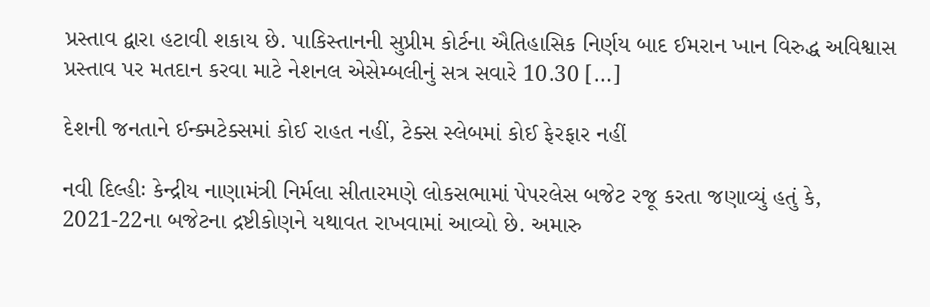પ્રસ્તાવ દ્વારા હટાવી શકાય છે. પાકિસ્તાનની સુપ્રીમ કોર્ટના ઐતિહાસિક નિર્ણય બાદ ઈમરાન ખાન વિરુદ્ધ અવિશ્વાસ પ્રસ્તાવ પર મતદાન કરવા માટે નેશનલ એસેમ્બલીનું સત્ર સવારે 10.30 […]

દેશની જનતાને ઈન્ક્મટેક્સમાં કોઈ રાહત નહીં, ટેક્સ સ્લેબમાં કોઈ ફેરફાર નહીં

નવી દિલ્હીઃ કેન્દ્રીય નાણામંત્રી નિર્મલા સીતારમણે લોકસભામાં પેપરલેસ બજેટ રજૂ કરતા જણાવ્યું હતું કે, 2021-22ના બજેટના દ્રષ્ટીકોણને યથાવત રાખવામાં આવ્યો છે. અમારુ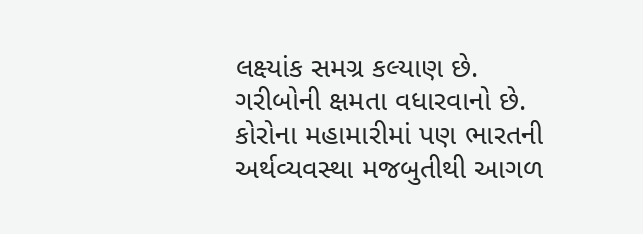લક્ષ્યાંક સમગ્ર કલ્યાણ છે. ગરીબોની ક્ષમતા વધારવાનો છે. કોરોના મહામારીમાં પણ ભારતની અર્થવ્યવસ્થા મજબુતીથી આગળ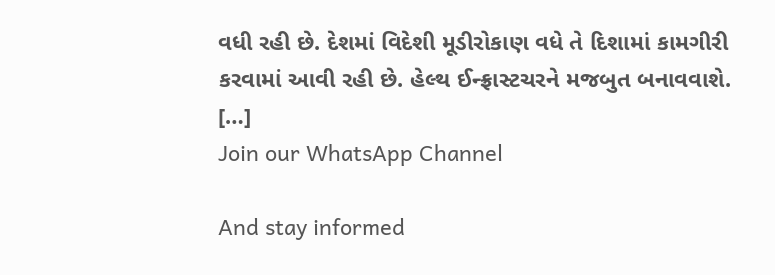વધી રહી છે. દેશમાં વિદેશી મૂડીરોકાણ વધે તે દિશામાં કામગીરી કરવામાં આવી રહી છે. હેલ્થ ઈન્ફ્રાસ્ટચરને મજબુત બનાવવાશે. […]
Join our WhatsApp Channel

And stay informed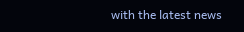with the latest news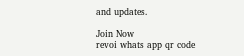and updates.

Join Now
revoi whats app qr code